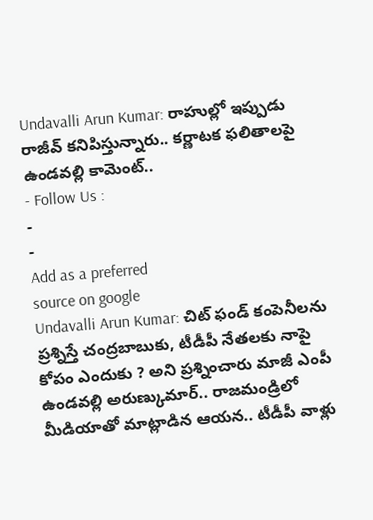Undavalli Arun Kumar: రాహుల్లో ఇప్పుడు రాజీవ్ కనిపిస్తున్నారు.. కర్ణాటక ఫలితాలపై ఉండవల్లి కామెంట్..
- Follow Us :
-
-
Add as a preferred
source on google
Undavalli Arun Kumar: చిట్ ఫండ్ కంపెనీలను ప్రశ్నిస్తే చంద్రబాబుకు, టీడీపీ నేతలకు నాపై కోపం ఎందుకు ? అని ప్రశ్నించారు మాజీ ఎంపీ ఉండవల్లి అరుణ్కుమార్.. రాజమండ్రిలో మీడియాతో మాట్లాడిన ఆయన.. టీడీపీ వాళ్లు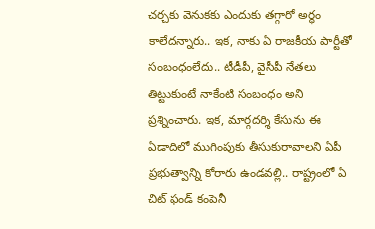చర్చకు వెనుకకు ఎందుకు తగ్గారో అర్ధం కాలేదన్నారు.. ఇక, నాకు ఏ రాజకీయ పార్టీతో సంబంధంలేదు.. టీడీపీ, వైసీపీ నేతలు తిట్టుకుంటే నాకేంటి సంబంధం అని ప్రశ్నించారు. ఇక, మార్గదర్శి కేసును ఈ ఏడాదిలో ముగింపుకు తీసుకురావాలని ఏపీ ప్రభుత్వాన్ని కోరారు ఉండవల్లి.. రాష్ట్రంలో ఏ చిట్ ఫండ్ కంపెనీ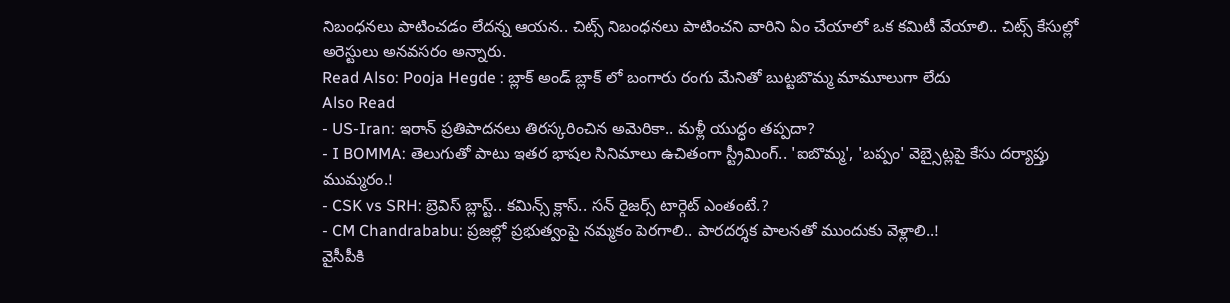నిబంధనలు పాటించడం లేదన్న ఆయన.. చిట్స్ నిబంధనలు పాటించని వారిని ఏం చేయాలో ఒక కమిటీ వేయాలి.. చిట్స్ కేసుల్లో అరెస్టులు అనవసరం అన్నారు.
Read Also: Pooja Hegde : బ్లాక్ అండ్ బ్లాక్ లో బంగారు రంగు మేనితో బుట్టబొమ్మ మామూలుగా లేదు
Also Read
- US-Iran: ఇరాన్ ప్రతిపాదనలు తిరస్కరించిన అమెరికా.. మళ్లీ యుద్ధం తప్పదా?
- I BOMMA: తెలుగుతో పాటు ఇతర భాషల సినిమాలు ఉచితంగా స్ట్రీమింగ్.. 'ఐబొమ్మ', 'బప్పం' వెబ్సైట్లపై కేసు దర్యాప్తు ముమ్మరం.!
- CSK vs SRH: బ్రెవిస్ బ్లాస్ట్.. కమిన్స్ క్లాస్.. సన్ రైజర్స్ టార్గెట్ ఎంతంటే.?
- CM Chandrababu: ప్రజల్లో ప్రభుత్వంపై నమ్మకం పెరగాలి.. పారదర్శక పాలనతో ముందుకు వెళ్లాలి..!
వైసీపీకి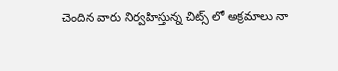చెందిన వారు నిర్వహిస్తున్న చిట్స్ లో అక్రమాలు నా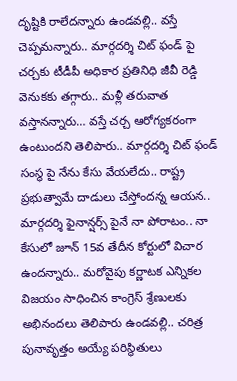దృష్టికి రాలేదన్నారు ఉండవల్లి.. వస్తే చెప్పమన్నారు.. మార్గదర్శి చిట్ ఫండ్ పై చర్చకు టీడీపీ అధికార ప్రతినిధి జీవీ రెడ్డి వెనుకకు తగ్గారు.. మళ్లీ తరువాత వస్తానన్నారు… వస్తే చర్చ ఆరోగ్యకరంగా ఉంటుందని తెలిపారు.. మార్గదర్శి చిట్ ఫండ్ సంస్థ పై నేను కేసు వేయలేదు.. రాష్ట్ర ప్రభుత్వామే దాడులు చేస్తోందన్న ఆయన.. మార్గదర్శి ఫైనాన్షర్స్ పైనే నా పోరాటం.. నా కేసులో జూన్ 15వ తేదీన కోర్టులో విచార ఉందన్నారు.. మరోవైపు కర్ణాటక ఎన్నికల విజయం సాధించిన కాంగ్రెస్ శ్రేణులకు అభినందలు తెలిపారు ఉండవల్లి.. చరిత్ర పునావృత్తం అయ్యే పరిస్థితులు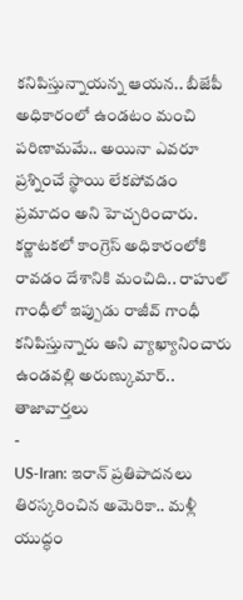కనిపిస్తున్నాయన్న ఆయన.. బీజేపీ అధికారంలో ఉండటం మంచి పరిణామమే.. అయినా ఎవరూ ప్రశ్నించే స్థాయి లేకపోవడం ప్రమాదం అని హెచ్చరించారు. కర్ణాటకలో కాంగ్రెస్ అధికారంలోకి రావడం దేశానికి మంచిది.. రాహుల్ గాంధీలో ఇప్పుడు రాజీవ్ గాంధీ కనిపిస్తున్నారు అని వ్యాఖ్యానించారు ఉండవల్లి అరుణ్కుమార్..
తాజావార్తలు
-
US-Iran: ఇరాన్ ప్రతిపాదనలు తిరస్కరించిన అమెరికా.. మళ్లీ యుద్ధం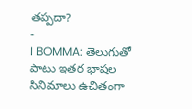తప్పదా?
-
I BOMMA: తెలుగుతో పాటు ఇతర భాషల సినిమాలు ఉచితంగా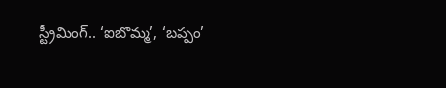స్ట్రీమింగ్.. ‘ఐబొమ్మ’, ‘బప్పం’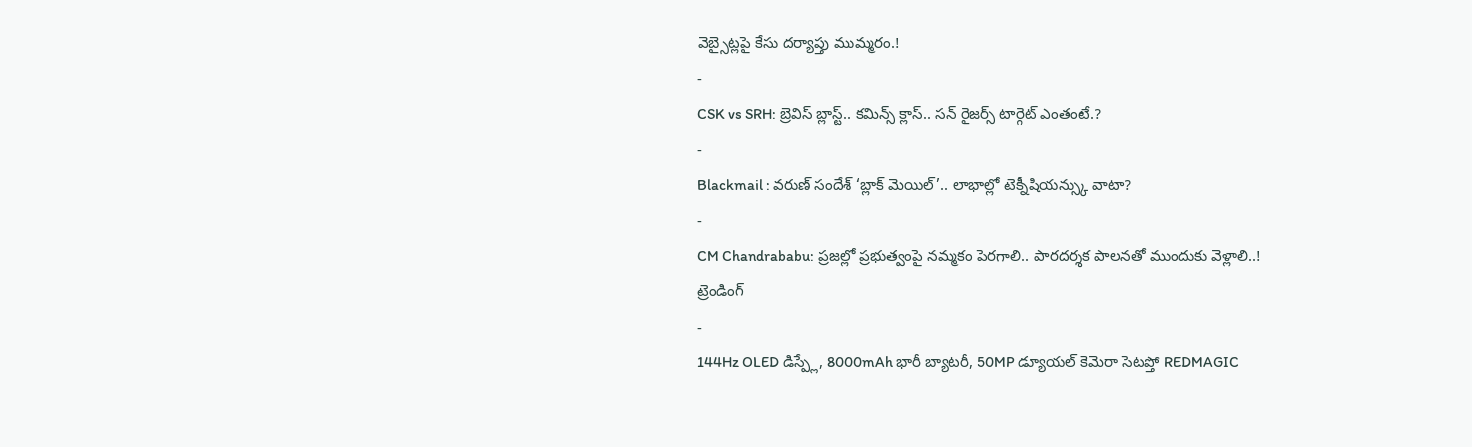వెబ్సైట్లపై కేసు దర్యాప్తు ముమ్మరం.!
-
CSK vs SRH: బ్రెవిస్ బ్లాస్ట్.. కమిన్స్ క్లాస్.. సన్ రైజర్స్ టార్గెట్ ఎంతంటే.?
-
Blackmail : వరుణ్ సందేశ్ ‘బ్లాక్ మెయిల్’.. లాభాల్లో టెక్నీషియన్స్కు వాటా?
-
CM Chandrababu: ప్రజల్లో ప్రభుత్వంపై నమ్మకం పెరగాలి.. పారదర్శక పాలనతో ముందుకు వెళ్లాలి..!
ట్రెండింగ్
-
144Hz OLED డిస్ప్లే, 8000mAh భారీ బ్యాటరీ, 50MP డ్యూయల్ కెమెరా సెటప్తో REDMAGIC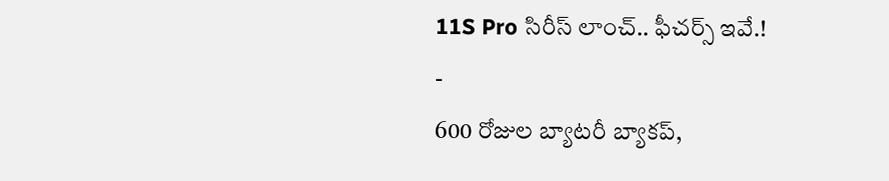11S Pro సిరీస్ లాంచ్.. ఫీచర్స్ ఇవే.!
-
600 రోజుల బ్యాటరీ బ్యాకప్,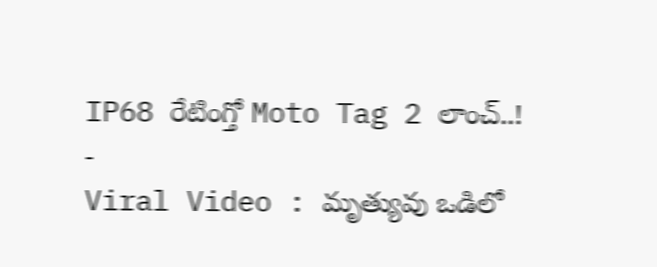IP68 రేటింగ్తో Moto Tag 2 లాంచ్..!
-
Viral Video : మృత్యువు ఒడిలో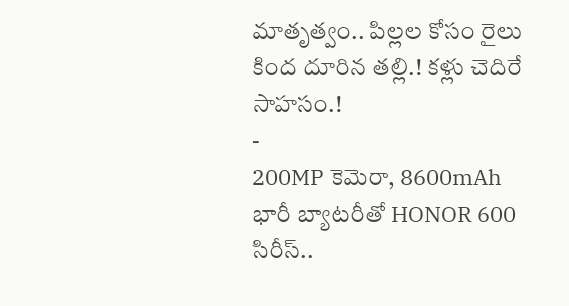మాతృత్వం.. పిల్లల కోసం రైలు కింద దూరిన తల్లి.! కళ్లు చెదిరే సాహసం.!
-
200MP కెమెరా, 8600mAh భారీ బ్యాటరీతో HONOR 600 సిరీస్..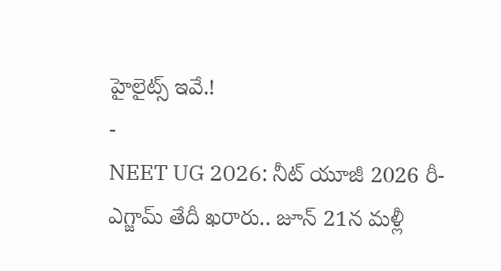హైలైట్స్ ఇవే.!
-
NEET UG 2026: నీట్ యూజీ 2026 రీ-ఎగ్జామ్ తేదీ ఖరారు.. జూన్ 21న మళ్లీ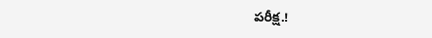పరీక్ష.!